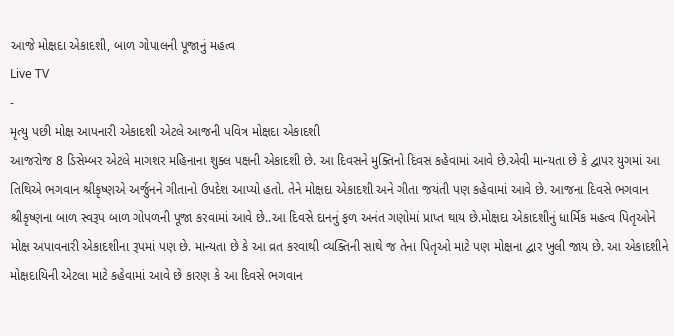આજે મોક્ષદા એકાદશી, બાળ ગોપાલની પૂજાનું મહત્વ
Live TV
-
મૃત્યુ પછી મોક્ષ આપનારી એકાદશી એટલે આજની પવિત્ર મોક્ષદા એકાદશી
આજરોજ 8 ડિસેમ્બર એટલે માગશર મહિનાના શુક્લ પક્ષની એકાદશી છે. આ દિવસને મુક્તિનો દિવસ કહેવામાં આવે છે.એવી માન્યતા છે કે દ્વાપર યુગમાં આ તિથિએ ભગવાન શ્રીકૃષ્ણએ અર્જુનને ગીતાનો ઉપદેશ આપ્યો હતો. તેને મોક્ષદા એકાદશી અને ગીતા જયંતી પણ કહેવામાં આવે છે. આજના દિવસે ભગવાન શ્રીકૃષ્ણના બાળ સ્વરૂપ બાળ ગોપળની પૂજા કરવામાં આવે છે..આ દિવસે દાનનું ફળ અનંત ગણોમાં પ્રાપ્ત થાય છે.મોક્ષદા એકાદશીનું ધાર્મિક મહત્વ પિતૃઓને મોક્ષ અપાવનારી એકાદશીના રૂપમાં પણ છે. માન્યતા છે કે આ વ્રત કરવાથી વ્યક્તિની સાથે જ તેના પિતૃઓ માટે પણ મોક્ષના દ્વાર ખુલી જાય છે. આ એકાદશીને મોક્ષદાયિની એટલા માટે કહેવામાં આવે છે કારણ કે આ દિવસે ભગવાન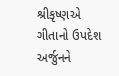શ્રીકૃષ્ણએ ગીતાનો ઉપદેશ અર્જુનને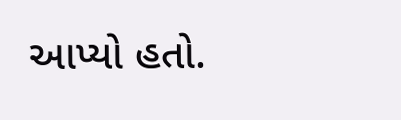આપ્યો હતો.